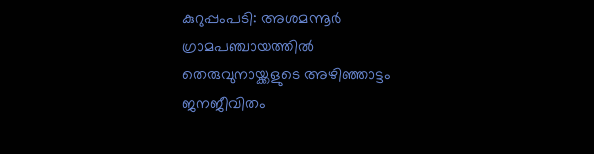കുറുപ്പംപടി: അശമന്നൂർ ഗ്രാമപഞ്ചായത്തിൽ തെരുവുനായ്ക്കളുടെ അഴിഞ്ഞാട്ടം ജനജീവിതം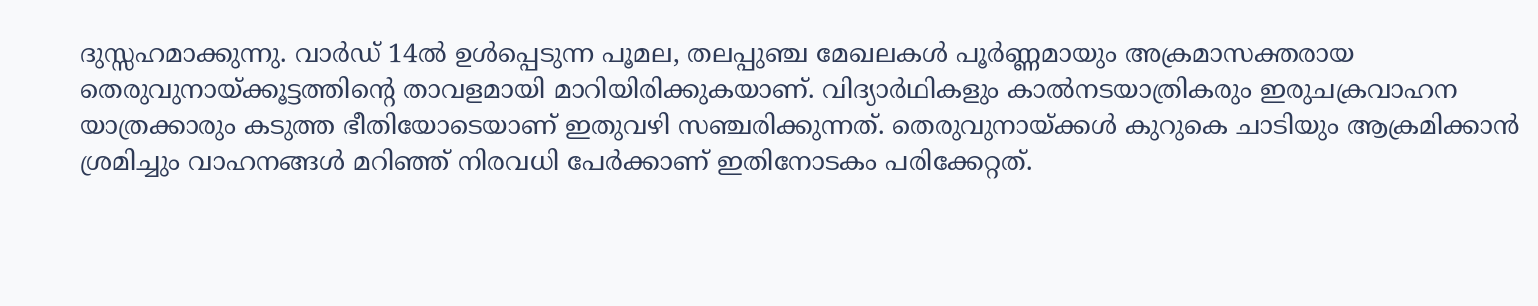ദുസ്സഹമാക്കുന്നു. വാർഡ് 14ൽ ഉൾപ്പെടുന്ന പൂമല, തലപ്പുഞ്ച മേഖലകൾ പൂർണ്ണമായും അക്രമാസക്തരായ തെരുവുനായ്ക്കൂട്ടത്തിന്റെ താവളമായി മാറിയിരിക്കുകയാണ്. വിദ്യാർഥികളും കാൽനടയാത്രികരും ഇരുചക്രവാഹന യാത്രക്കാരും കടുത്ത ഭീതിയോടെയാണ് ഇതുവഴി സഞ്ചരിക്കുന്നത്. തെരുവുനായ്ക്കൾ കുറുകെ ചാടിയും ആക്രമിക്കാൻ ശ്രമിച്ചും വാഹനങ്ങൾ മറിഞ്ഞ് നിരവധി പേർക്കാണ് ഇതിനോടകം പരിക്കേറ്റത്.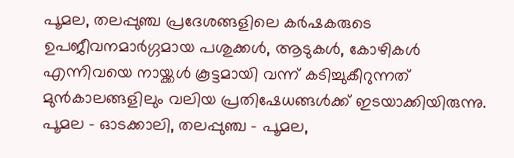പൂമല, തലപ്പുഞ്ച പ്രദേശങ്ങളിലെ കർഷകരുടെ ഉപജീവനമാർഗ്ഗമായ പശുക്കൾ, ആടുകൾ, കോഴികൾ എന്നിവയെ നായ്ക്കൾ കൂട്ടമായി വന്ന് കടിച്ചുകീറുന്നത് മുൻകാലങ്ങളിലും വലിയ പ്രതിഷേധങ്ങൾക്ക് ഇടയാക്കിയിരുന്നു.
പൂമല – ഓടക്കാലി, തലപ്പുഞ്ച – പൂമല,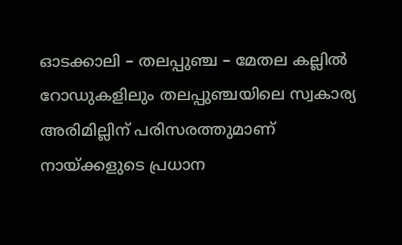ഓടക്കാലി – തലപ്പുഞ്ച – മേതല കല്ലിൽ റോഡുകളിലും തലപ്പുഞ്ചയിലെ സ്വകാര്യ അരിമില്ലിന് പരിസരത്തുമാണ് നായ്ക്കളുടെ പ്രധാന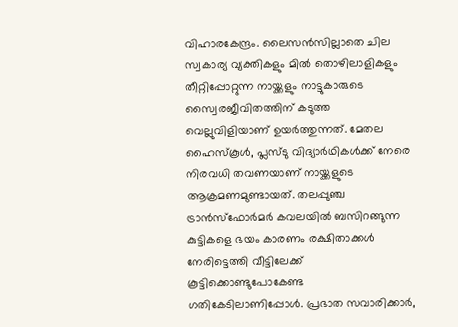വിഹാരകേന്ദ്രം. ലൈസൻസില്ലാതെ ചില സ്വകാര്യ വ്യക്തികളും മിൽ തൊഴിലാളികളും തീറ്റിപ്പോറ്റുന്ന നായ്ക്കളും നാട്ടുകാരുടെ സ്വൈരജീവിതത്തിന് കടുത്ത വെല്ലുവിളിയാണ് ഉയർത്തുന്നത്. മേതല ഹൈസ്കൂൾ, പ്ലസ്ടു വിദ്യാർഥികൾക്ക് നേരെ നിരവധി തവണയാണ് നായ്ക്കളുടെ ആക്രമണമുണ്ടായത്. തലപ്പുഞ്ച ട്രാൻസ്ഫോർമർ കവലയിൽ ബസിറങ്ങുന്ന കുട്ടികളെ ഭയം കാരണം രക്ഷിതാക്കൾ നേരിട്ടെത്തി വീട്ടിലേക്ക് കൂട്ടിക്കൊണ്ടുപോകേണ്ട ഗതികേടിലാണിപ്പോൾ. പ്രഭാത സവാരിക്കാർ,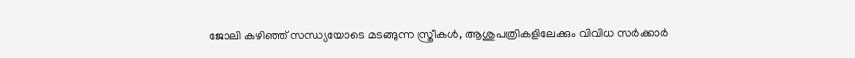ജോലി കഴിഞ്ഞ് സന്ധ്യയോടെ മടങ്ങുന്ന സ്ത്രീകൾ, ആശുപത്രികളിലേക്കും വിവിധ സർക്കാർ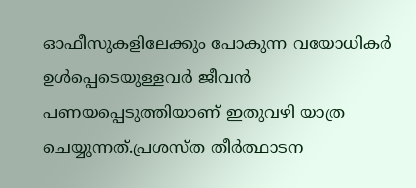ഓഫീസുകളിലേക്കും പോകുന്ന വയോധികർ ഉൾപ്പെടെയുള്ളവർ ജീവൻ പണയപ്പെടുത്തിയാണ് ഇതുവഴി യാത്ര ചെയ്യുന്നത്.പ്രശസ്ത തീർത്ഥാടന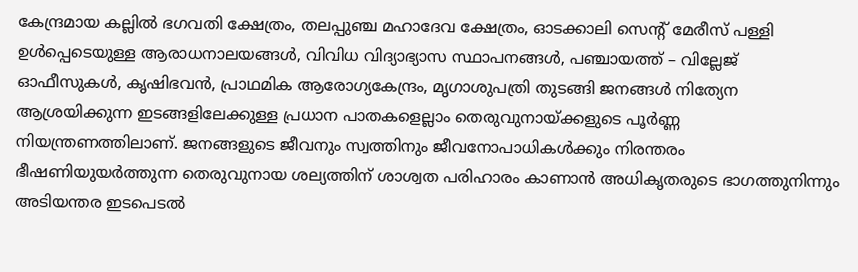കേന്ദ്രമായ കല്ലിൽ ഭഗവതി ക്ഷേത്രം, തലപ്പുഞ്ച മഹാദേവ ക്ഷേത്രം, ഓടക്കാലി സെന്റ് മേരീസ് പള്ളി ഉൾപ്പെടെയുള്ള ആരാധനാലയങ്ങൾ, വിവിധ വിദ്യാഭ്യാസ സ്ഥാപനങ്ങൾ, പഞ്ചായത്ത് – വില്ലേജ് ഓഫീസുകൾ, കൃഷിഭവൻ, പ്രാഥമിക ആരോഗ്യകേന്ദ്രം, മൃഗാശുപത്രി തുടങ്ങി ജനങ്ങൾ നിത്യേന ആശ്രയിക്കുന്ന ഇടങ്ങളിലേക്കുള്ള പ്രധാന പാതകളെല്ലാം തെരുവുനായ്ക്കളുടെ പൂർണ്ണ നിയന്ത്രണത്തിലാണ്. ജനങ്ങളുടെ ജീവനും സ്വത്തിനും ജീവനോപാധികൾക്കും നിരന്തരം ഭീഷണിയുയർത്തുന്ന തെരുവുനായ ശല്യത്തിന് ശാശ്വത പരിഹാരം കാണാൻ അധികൃതരുടെ ഭാഗത്തുനിന്നും അടിയന്തര ഇടപെടൽ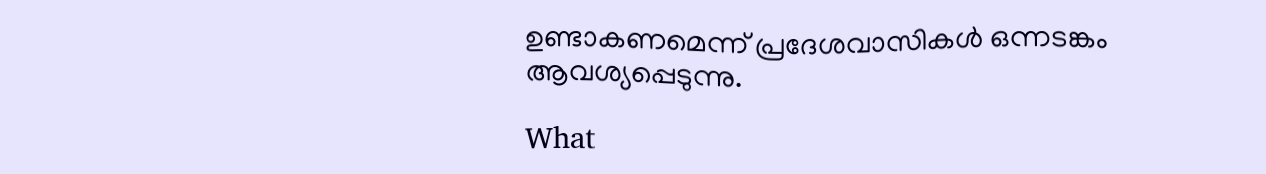ഉണ്ടാകണമെന്ന് പ്രദേശവാസികൾ ഒന്നടങ്കം ആവശ്യപ്പെടുന്നു.

What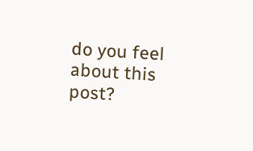do you feel about this post?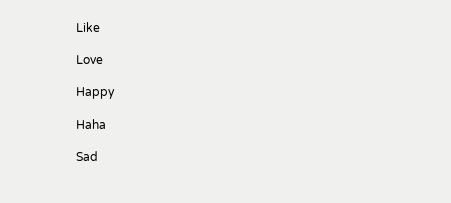Like

Love

Happy

Haha

Sad